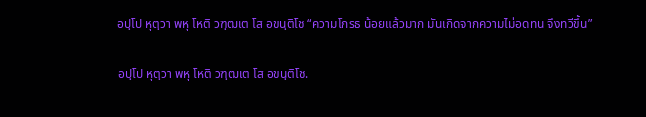อปฺโป หุตฺวา พหุ โหติ วฑฺฒเต โส อขนฺติโช “ความโกรธ น้อยแล้วมาก มันเกิดจากความไม่อดทน จึงทวีขึ้น”

อปฺโป หุตฺวา พหุ โหติ วฑฺฒเต โส อขนฺติโช.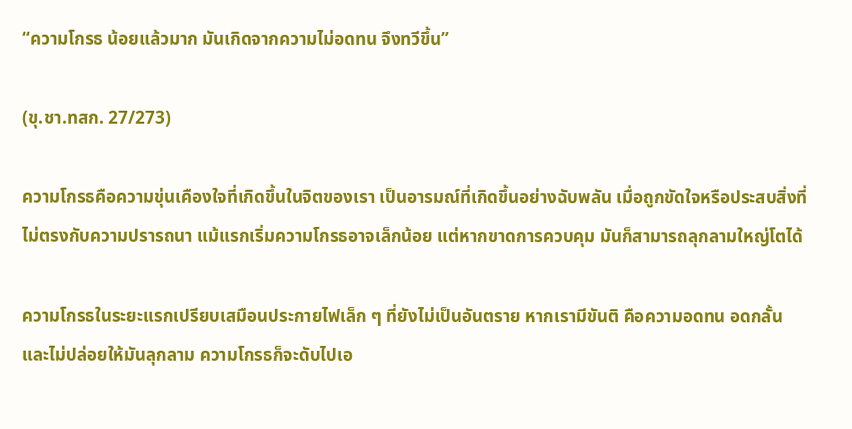“ความโกรธ น้อยแล้วมาก มันเกิดจากความไม่อดทน จึงทวีขึ้น”

(ขุ.ชา.ทสก. 27/273)

ความโกรธคือความขุ่นเคืองใจที่เกิดขึ้นในจิตของเรา เป็นอารมณ์ที่เกิดขึ้นอย่างฉับพลัน เมื่อถูกขัดใจหรือประสบสิ่งที่ไม่ตรงกับความปรารถนา แม้แรกเริ่มความโกรธอาจเล็กน้อย แต่หากขาดการควบคุม มันก็สามารถลุกลามใหญ่โตได้

ความโกรธในระยะแรกเปรียบเสมือนประกายไฟเล็ก ๆ ที่ยังไม่เป็นอันตราย หากเรามีขันติ คือความอดทน อดกลั้น และไม่ปล่อยให้มันลุกลาม ความโกรธก็จะดับไปเอ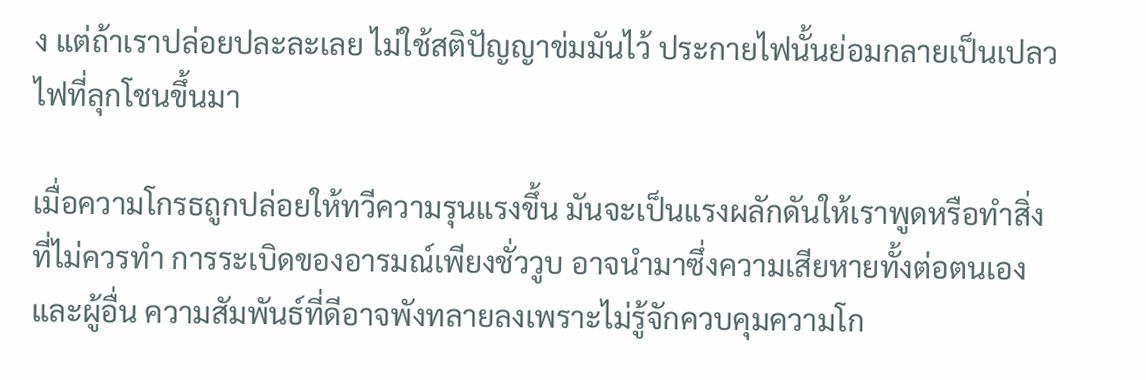ง แต่ถ้าเราปล่อยปละละเลย ไม่ใช้สติปัญญาข่มมันไว้ ประกายไฟนั้นย่อมกลายเป็นเปลวไฟที่ลุกโชนขึ้นมา

เมื่อความโกรธถูกปล่อยให้ทวีความรุนแรงขึ้น มันจะเป็นแรงผลักดันให้เราพูดหรือทำสิ่งที่ไม่ควรทำ การระเบิดของอารมณ์เพียงชั่ววูบ อาจนำมาซึ่งความเสียหายทั้งต่อตนเองและผู้อื่น ความสัมพันธ์ที่ดีอาจพังทลายลงเพราะไม่รู้จักควบคุมความโก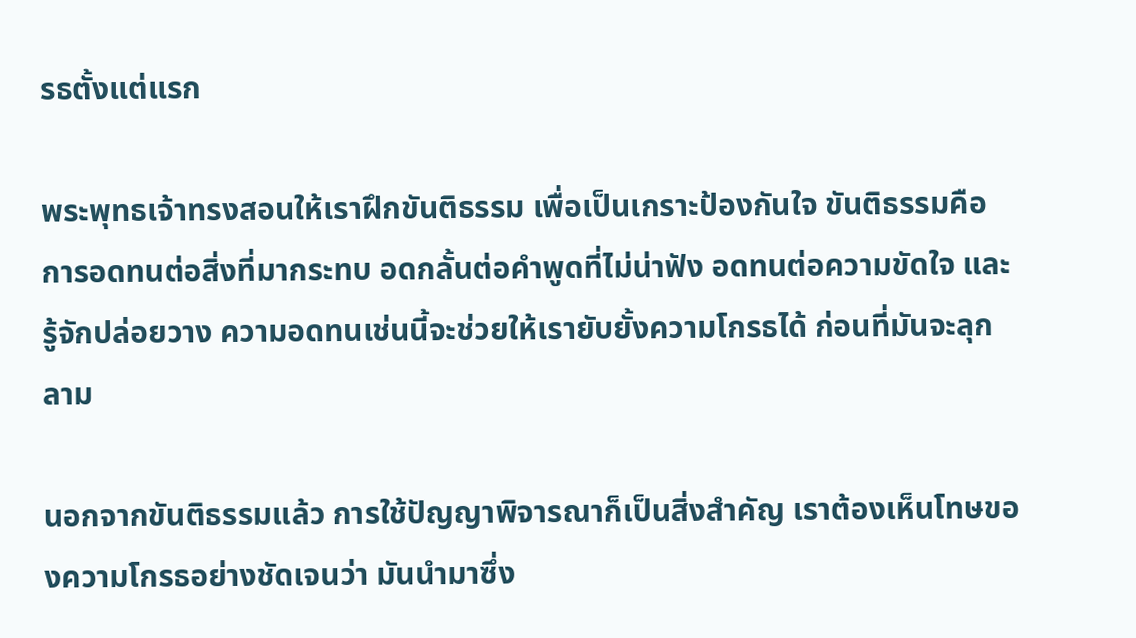รธตั้งแต่แรก

พระพุทธเจ้าทรงสอนให้เราฝึกขันติธรรม เพื่อเป็นเกราะป้องกันใจ ขันติธรรมคือการอดทนต่อสิ่งที่มากระทบ อดกลั้นต่อคำพูดที่ไม่น่าฟัง อดทนต่อความขัดใจ และรู้จักปล่อยวาง ความอดทนเช่นนี้จะช่วยให้เรายับยั้งความโกรธได้ ก่อนที่มันจะลุกลาม

นอกจากขันติธรรมแล้ว การใช้ปัญญาพิจารณาก็เป็นสิ่งสำคัญ เราต้องเห็นโทษของความโกรธอย่างชัดเจนว่า มันนำมาซึ่ง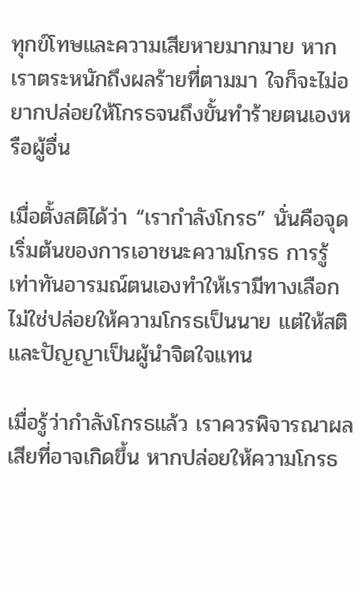ทุกข์โทษและความเสียหายมากมาย หากเราตระหนักถึงผลร้ายที่ตามมา ใจก็จะไม่อยากปล่อยให้โกรธจนถึงขั้นทำร้ายตนเองหรือผู้อื่น

เมื่อตั้งสติได้ว่า “เรากำลังโกรธ” นั่นคือจุดเริ่มต้นของการเอาชนะความโกรธ การรู้เท่าทันอารมณ์ตนเองทำให้เรามีทางเลือก ไม่ใช่ปล่อยให้ความโกรธเป็นนาย แต่ให้สติและปัญญาเป็นผู้นำจิตใจแทน

เมื่อรู้ว่ากำลังโกรธแล้ว เราควรพิจารณาผลเสียที่อาจเกิดขึ้น หากปล่อยให้ความโกรธ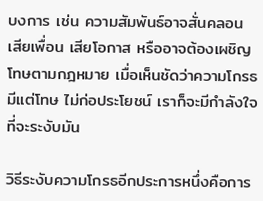บงการ เช่น ความสัมพันธ์อาจสั่นคลอน เสียเพื่อน เสียโอกาส หรืออาจต้องเผชิญโทษตามกฎหมาย เมื่อเห็นชัดว่าความโกรธมีแต่โทษ ไม่ก่อประโยชน์ เราก็จะมีกำลังใจที่จะระงับมัน

วิธีระงับความโกรธอีกประการหนึ่งคือการ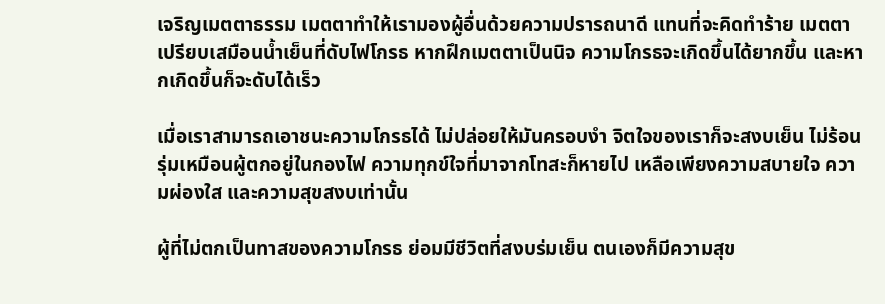เจริญเมตตาธรรม เมตตาทำให้เรามองผู้อื่นด้วยความปรารถนาดี แทนที่จะคิดทำร้าย เมตตาเปรียบเสมือนน้ำเย็นที่ดับไฟโกรธ หากฝึกเมตตาเป็นนิจ ความโกรธจะเกิดขึ้นได้ยากขึ้น และหากเกิดขึ้นก็จะดับได้เร็ว

เมื่อเราสามารถเอาชนะความโกรธได้ ไม่ปล่อยให้มันครอบงำ จิตใจของเราก็จะสงบเย็น ไม่ร้อนรุ่มเหมือนผู้ตกอยู่ในกองไฟ ความทุกข์ใจที่มาจากโทสะก็หายไป เหลือเพียงความสบายใจ ความผ่องใส และความสุขสงบเท่านั้น

ผู้ที่ไม่ตกเป็นทาสของความโกรธ ย่อมมีชีวิตที่สงบร่มเย็น ตนเองก็มีความสุข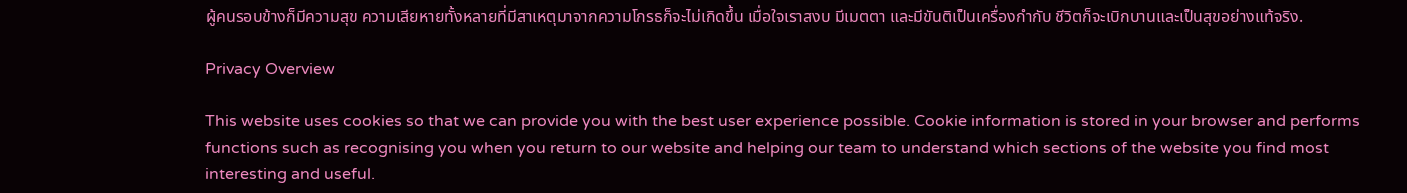ผู้คนรอบข้างก็มีความสุข ความเสียหายทั้งหลายที่มีสาเหตุมาจากความโกรธก็จะไม่เกิดขึ้น เมื่อใจเราสงบ มีเมตตา และมีขันติเป็นเครื่องกำกับ ชีวิตก็จะเบิกบานและเป็นสุขอย่างแท้จริง.

Privacy Overview

This website uses cookies so that we can provide you with the best user experience possible. Cookie information is stored in your browser and performs functions such as recognising you when you return to our website and helping our team to understand which sections of the website you find most interesting and useful.